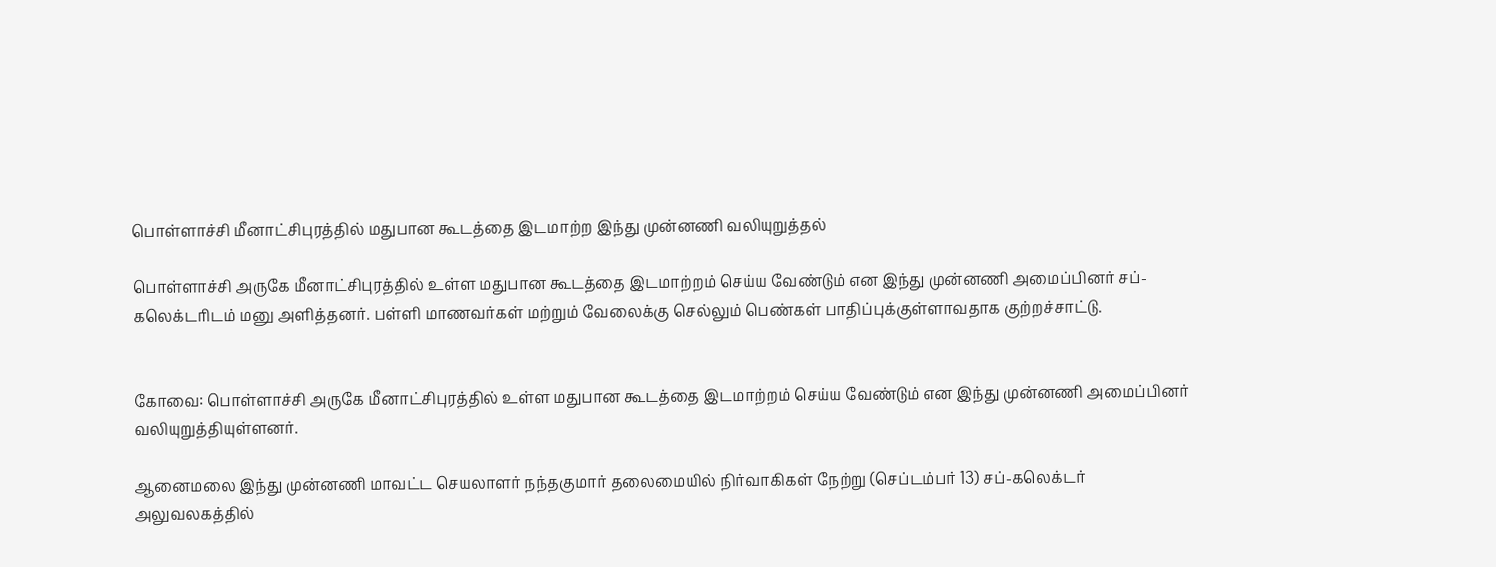பொள்ளாச்சி மீனாட்சிபுரத்தில் மதுபான கூடத்தை இடமாற்ற இந்து முன்னணி வலியுறுத்தல்

பொள்ளாச்சி அருகே மீனாட்சிபுரத்தில் உள்ள மதுபான கூடத்தை இடமாற்றம் செய்ய வேண்டும் என இந்து முன்னணி அமைப்பினர் சப்-கலெக்டரிடம் மனு அளித்தனர். பள்ளி மாணவர்கள் மற்றும் வேலைக்கு செல்லும் பெண்கள் பாதிப்புக்குள்ளாவதாக குற்றச்சாட்டு.


கோவை: பொள்ளாச்சி அருகே மீனாட்சிபுரத்தில் உள்ள மதுபான கூடத்தை இடமாற்றம் செய்ய வேண்டும் என இந்து முன்னணி அமைப்பினர் வலியுறுத்தியுள்ளனர்.

ஆனைமலை இந்து முன்னணி மாவட்ட செயலாளர் நந்தகுமார் தலைமையில் நிர்வாகிகள் நேற்று (செப்டம்பர் 13) சப்-கலெக்டர் அலுவலகத்தில்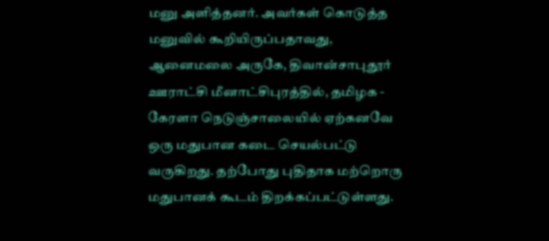மனு அளித்தனர். அவர்கள் கொடுத்த மனுவில் கூறியிருப்பதாவது, ஆனைமலை அருகே, திவான்சாபுதூர் ஊராட்சி மீனாட்சிபுரத்தில், தமிழக - கேரளா நெடுஞ்சாலையில் ஏற்கனவே ஒரு மதுபான கடை செயல்பட்டு வருகிறது. தற்போது புதிதாக மற்றொரு மதுபானக் கூடம் திறக்கப்பட்டுள்ளது.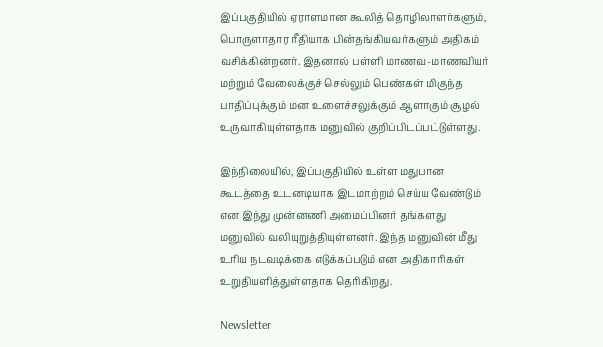இப்பகுதியில் ஏராளமான கூலித் தொழிலாளர்களும், பொருளாதார ரீதியாக பின்தங்கியவர்களும் அதிகம் வசிக்கின்றனர். இதனால் பள்ளி மாணவ-மாணவியர் மற்றும் வேலைக்குச் செல்லும் பெண்கள் மிகுந்த பாதிப்புக்கும் மன உளைச்சலுக்கும் ஆளாகும் சூழல் உருவாகியுள்ளதாக மனுவில் குறிப்பிடப்பட்டுள்ளது.

இந்நிலையில், இப்பகுதியில் உள்ள மதுபான கூடத்தை உடனடியாக இடமாற்றம் செய்ய வேண்டும் என இந்து முன்னணி அமைப்பினர் தங்களது மனுவில் வலியுறுத்தியுள்ளனர். இந்த மனுவின் மீது உரிய நடவடிக்கை எடுக்கப்படும் என அதிகாரிகள் உறுதியளித்துள்ளதாக தெரிகிறது.

Newsletter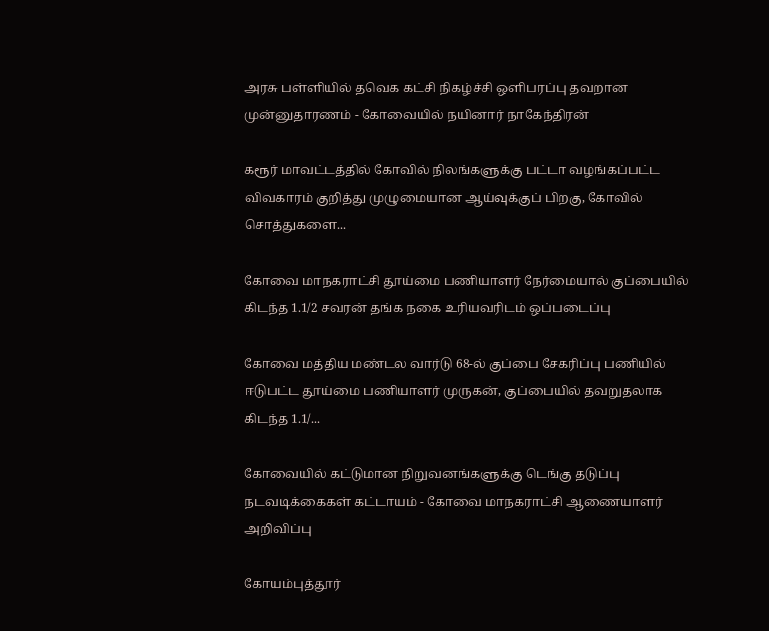அரசு பள்ளியில் தவெக கட்சி நிகழ்ச்சி ஒளிபரப்பு தவறான முன்னுதாரணம் - கோவையில் நயினார் நாகேந்திரன்

கரூர் மாவட்டத்தில் கோவில் நிலங்களுக்கு பட்டா வழங்கப்பட்ட விவகாரம் குறித்து முழுமையான ஆய்வுக்குப் பிறகு, கோவில் சொத்துகளை...

கோவை மாநகராட்சி தூய்மை பணியாளர் நேர்மையால் குப்பையில் கிடந்த 1.1/2 சவரன் தங்க நகை உரியவரிடம் ஒப்படைப்பு

கோவை மத்திய மண்டல வார்டு 68-ல் குப்பை சேகரிப்பு பணியில் ஈடுபட்ட தூய்மை பணியாளர் முருகன், குப்பையில் தவறுதலாக கிடந்த 1.1/...

கோவையில் கட்டுமான நிறுவனங்களுக்கு டெங்கு தடுப்பு நடவடிக்கைகள் கட்டாயம் - கோவை மாநகராட்சி ஆணையாளர் அறிவிப்பு

கோயம்புத்தூர்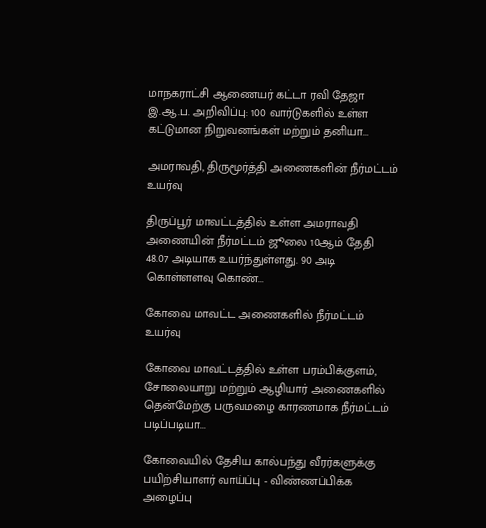மாநகராட்சி ஆணையர் கட்டா ரவி தேஜா இ.ஆ.ப. அறிவிப்பு: 100 வார்டுகளில் உள்ள கட்டுமான நிறுவனங்கள் மற்றும் தனியா...

அமராவதி, திருமூர்த்தி அணைகளின் நீர்மட்டம் உயர்வு

திருப்பூர் மாவட்டத்தில் உள்ள அமராவதி அணையின் நீர்மட்டம் ஜூலை 10ஆம் தேதி 48.07 அடியாக உயர்ந்துள்ளது. 90 அடி கொள்ளளவு கொண்...

கோவை மாவட்ட அணைகளில் நீர்மட்டம் உயர்வு

கோவை மாவட்டத்தில் உள்ள பரம்பிக்குளம், சோலையாறு மற்றும் ஆழியார் அணைகளில் தென்மேற்கு பருவமழை காரணமாக நீர்மட்டம் படிப்படியா...

கோவையில் தேசிய கால்பந்து வீரர்களுக்கு பயிற்சியாளர் வாய்ப்பு - விண்ணப்பிக்க அழைப்பு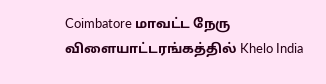Coimbatore மாவட்ட நேரு விளையாட்டரங்கத்தில் Khelo India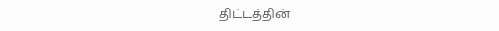திட்டத்தின்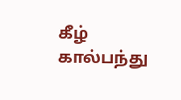கீழ் கால்பந்து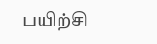பயிற்சி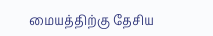மையத்திற்கு தேசிய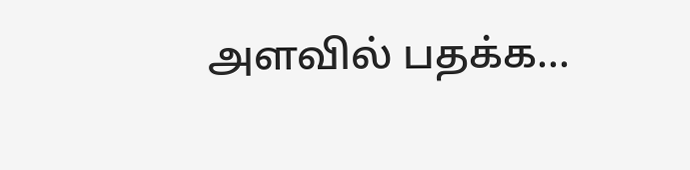அளவில் பதக்க...